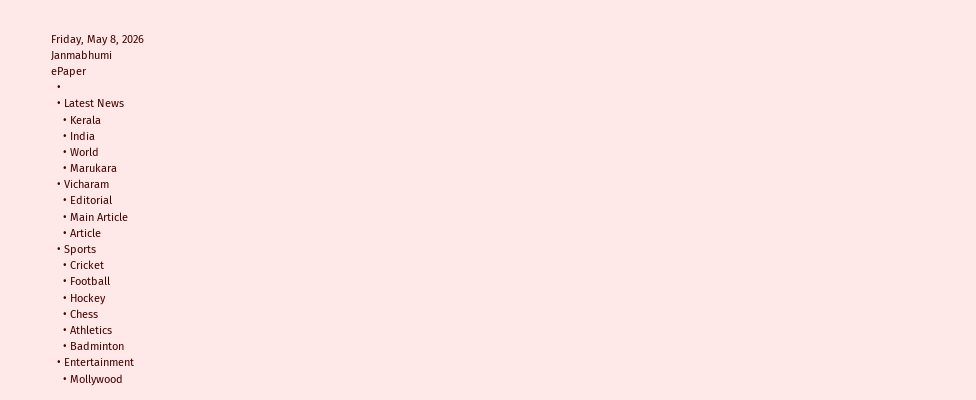Friday, May 8, 2026
Janmabhumi
ePaper
  •
  • Latest News
    • Kerala
    • India
    • World
    • Marukara
  • Vicharam
    • Editorial
    • Main Article
    • Article
  • Sports
    • Cricket
    • Football
    • Hockey
    • Chess
    • Athletics
    • Badminton
  • Entertainment
    • Mollywood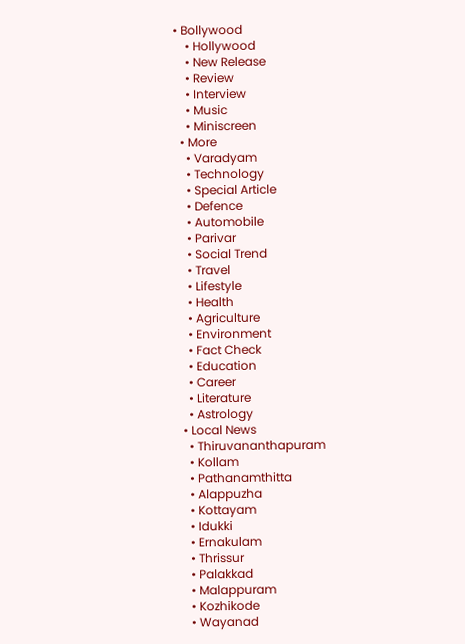• Bollywood
    • Hollywood
    • New Release
    • Review
    • Interview
    • Music
    • Miniscreen
  • More
    • Varadyam
    • Technology
    • Special Article
    • Defence
    • Automobile
    • Parivar
    • Social Trend
    • Travel
    • Lifestyle
    • Health
    • Agriculture
    • Environment
    • Fact Check
    • Education
    • Career
    • Literature
    • Astrology
  • Local News
    • Thiruvananthapuram
    • Kollam
    • Pathanamthitta
    • Alappuzha
    • Kottayam
    • Idukki
    • Ernakulam
    • Thrissur
    • Palakkad
    • Malappuram
    • Kozhikode
    • Wayanad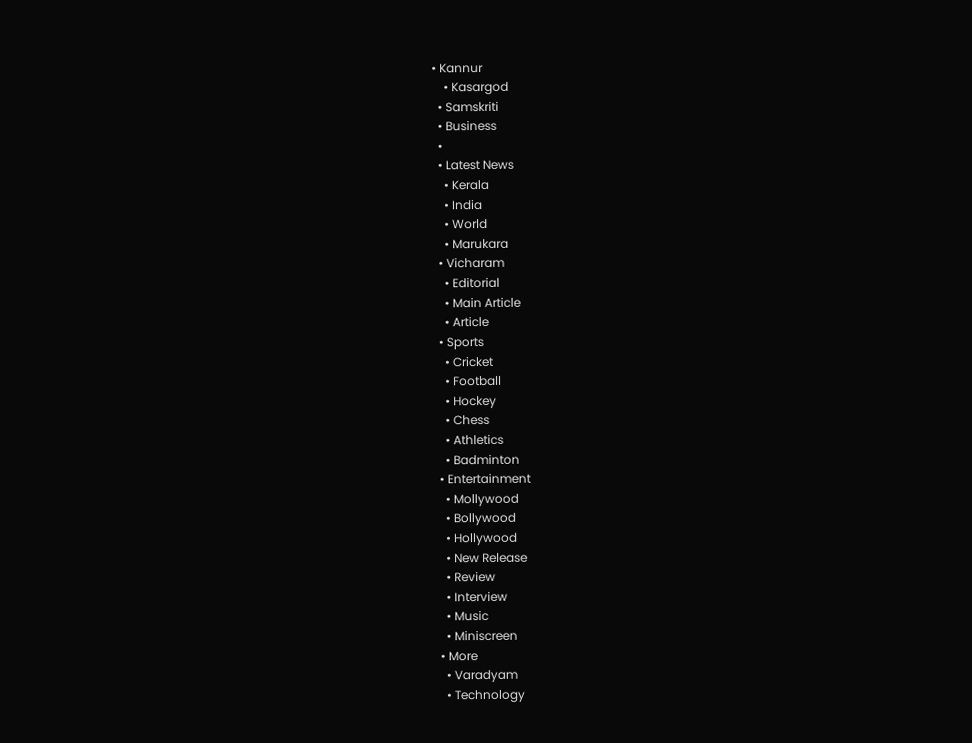• Kannur
    • Kasargod
  • Samskriti
  • Business
  •
  • Latest News
    • Kerala
    • India
    • World
    • Marukara
  • Vicharam
    • Editorial
    • Main Article
    • Article
  • Sports
    • Cricket
    • Football
    • Hockey
    • Chess
    • Athletics
    • Badminton
  • Entertainment
    • Mollywood
    • Bollywood
    • Hollywood
    • New Release
    • Review
    • Interview
    • Music
    • Miniscreen
  • More
    • Varadyam
    • Technology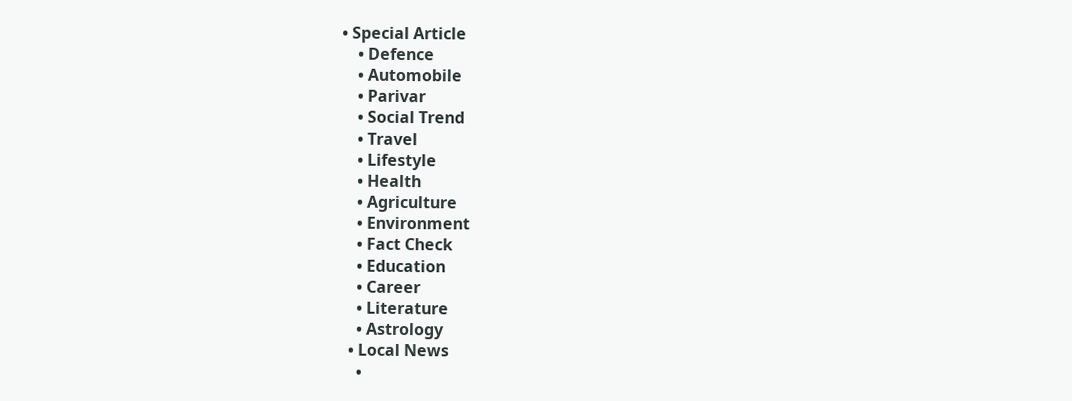• Special Article
    • Defence
    • Automobile
    • Parivar
    • Social Trend
    • Travel
    • Lifestyle
    • Health
    • Agriculture
    • Environment
    • Fact Check
    • Education
    • Career
    • Literature
    • Astrology
  • Local News
    •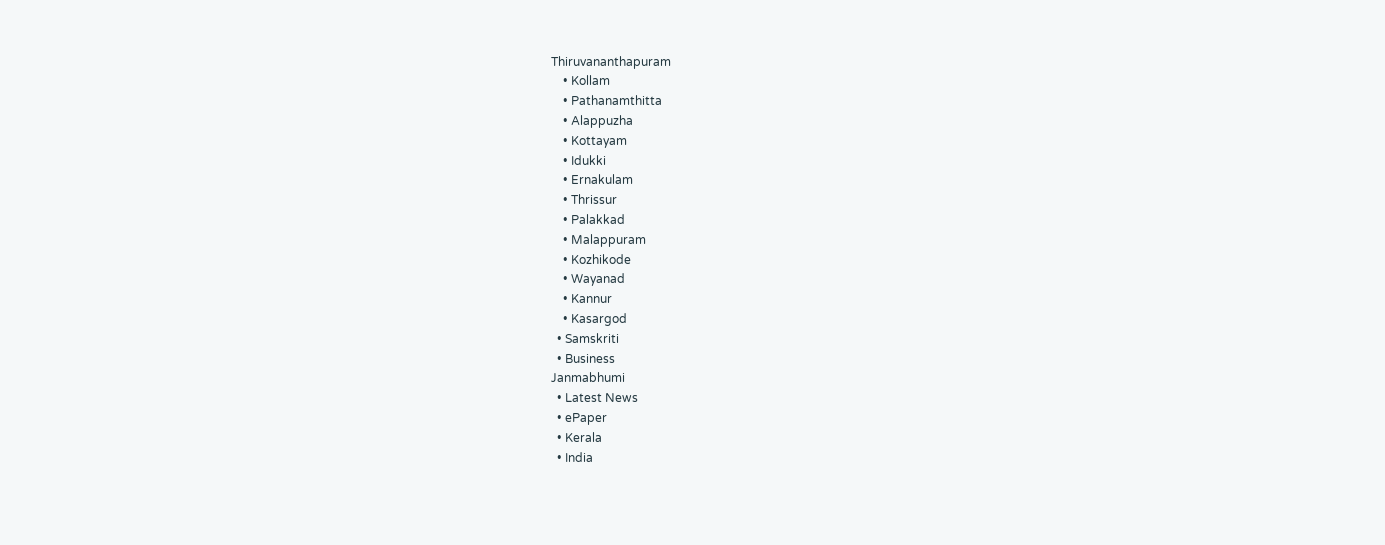Thiruvananthapuram
    • Kollam
    • Pathanamthitta
    • Alappuzha
    • Kottayam
    • Idukki
    • Ernakulam
    • Thrissur
    • Palakkad
    • Malappuram
    • Kozhikode
    • Wayanad
    • Kannur
    • Kasargod
  • Samskriti
  • Business
Janmabhumi
  • Latest News
  • ePaper
  • Kerala
  • India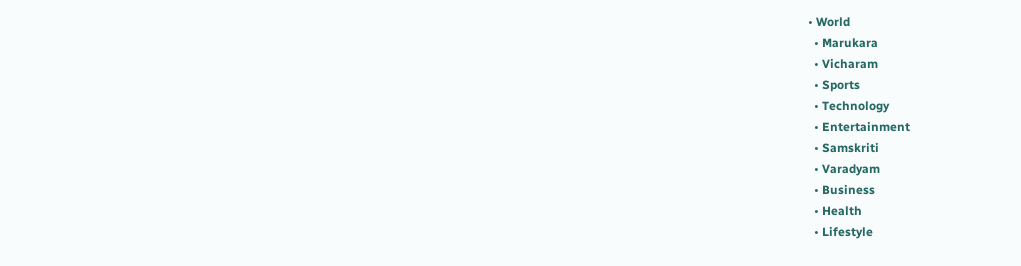• World
  • Marukara
  • Vicharam
  • Sports
  • Technology
  • Entertainment
  • Samskriti
  • Varadyam
  • Business
  • Health
  • Lifestyle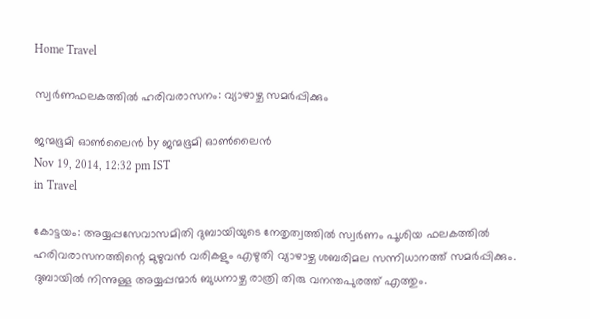Home Travel

സ്വര്‍ണഫലകത്തില്‍ ഹരിവരാസനം: വ്യാഴാഴ്ച സമര്‍പ്പിക്കും

ജന്മഭൂമി ഓണ്‍ലൈന്‍ by ജന്മഭൂമി ഓണ്‍ലൈന്‍
Nov 19, 2014, 12:32 pm IST
in Travel

കോട്ടയം: അയ്യപ്പസേവാസമിതി ദുബായിയുടെ നേതൃത്വത്തില്‍ സ്വര്‍ണം പൂശിയ ഫലകത്തില്‍ ഹരിവരാസനത്തിന്റെ മുഴുവന്‍ വരികളും എഴുതി വ്യാഴാഴ്ച ശബരിമല സന്നിധാനത്ത് സമര്‍പ്പിക്കും. ദുബായില്‍ നിന്നുള്ള അയ്യപ്പന്മാര്‍ ബുധനാഴ്ച രാത്രി തിരു വനന്തപുരത്ത് എത്തും.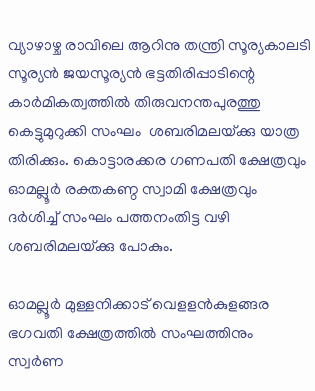വ്യാഴാഴ്ച രാവിലെ ആറിനു തന്ത്രി സൂര്യകാലടി സൂര്യന്‍ ജയസൂര്യന്‍ ഭട്ടതിരിപ്പാടിന്റെ കാര്‍മികത്വത്തില്‍ തിരുവനന്തപുരത്തു കെട്ടുമുറുക്കി സംഘം  ശബരിമലയ്‌ക്കു യാത്ര തിരിക്കും. കൊട്ടാരക്കര ഗണപതി ക്ഷേത്രവും ഓമല്ലൂര്‍ രക്തകണ്ഠ സ്വാമി ക്ഷേത്രവും ദര്‍ശിച്ച് സംഘം പത്തനംതിട്ട വഴി ശബരിമലയ്‌ക്കു പോകും.

ഓമല്ലൂര്‍ മുള്ളനിക്കാട് വെളളന്‍കുളങ്ങര ഭഗവതി ക്ഷേത്രത്തില്‍ സംഘത്തിനും സ്വര്‍ണ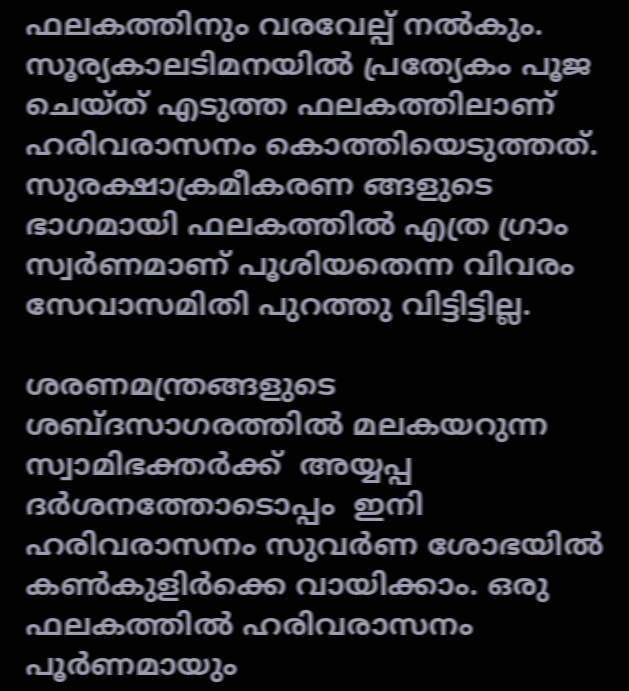ഫലകത്തിനും വരവേല്പ് നല്‍കും. സൂര്യകാലടിമനയില്‍ പ്രത്യേകം പൂജ ചെയ്ത് എടുത്ത ഫലകത്തിലാണ് ഹരിവരാസനം കൊത്തിയെടുത്തത്. സുരക്ഷാക്രമീകരണ ങ്ങളുടെ ഭാഗമായി ഫലകത്തില്‍ എത്ര ഗ്രാം സ്വര്‍ണമാണ് പൂശിയതെന്ന വിവരം സേവാസമിതി പുറത്തു വിട്ടിട്ടില്ല.

ശരണമന്ത്രങ്ങളുടെ ശബ്ദസാഗരത്തില്‍ മലകയറുന്ന സ്വാമിഭക്തര്‍ക്ക്  അയ്യപ്പ ദര്‍ശനത്തോടൊപ്പം  ഇനി ഹരിവരാസനം സുവര്‍ണ ശോഭയില്‍ കണ്‍കുളിര്‍ക്കെ വായിക്കാം. ഒരു ഫലകത്തില്‍ ഹരിവരാസനം പൂര്‍ണമായും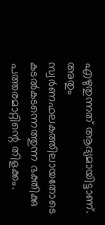എഴുതുന്നത് ആദ്യമായിട്ടാണ്. അതും സ്വര്‍ണഫലകത്തിലായതോടെ കടല്‍കടന്നെത്തുന്ന ഭക്തിക്കു പത്തരമാറ്റിന്റെ തിളക്കം.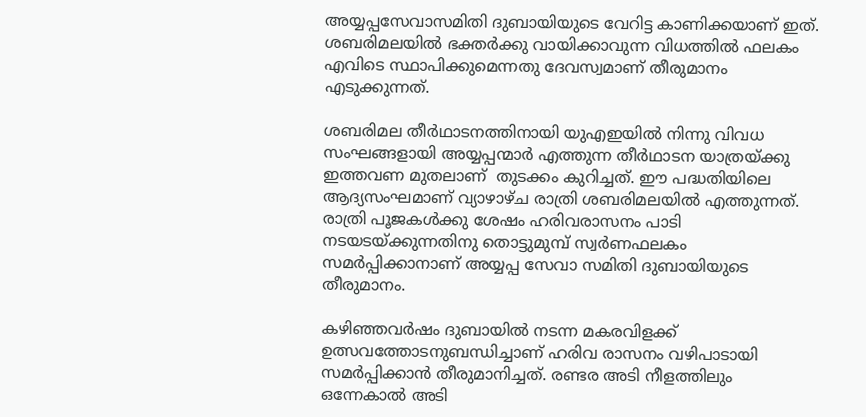അയ്യപ്പസേവാസമിതി ദുബായിയുടെ വേറിട്ട കാണിക്കയാണ് ഇത്. ശബരിമലയില്‍ ഭക്തര്‍ക്കു വായിക്കാവുന്ന വിധത്തില്‍ ഫലകം എവിടെ സ്ഥാപിക്കുമെന്നതു ദേവസ്വമാണ് തീരുമാനം എടുക്കുന്നത്.

ശബരിമല തീര്‍ഥാടനത്തിനായി യുഎഇയില്‍ നിന്നു വിവധ സംഘങ്ങളായി അയ്യപ്പന്മാര്‍ എത്തുന്ന തീര്‍ഥാടന യാത്രയ്‌ക്കു ഇത്തവണ മുതലാണ്  തുടക്കം കുറിച്ചത്. ഈ പദ്ധതിയിലെ  ആദ്യസംഘമാണ് വ്യാഴാഴ്ച രാത്രി ശബരിമലയില്‍ എത്തുന്നത്. രാത്രി പൂജകള്‍ക്കു ശേഷം ഹരിവരാസനം പാടി നടയടയ്‌ക്കുന്നതിനു തൊട്ടുമുമ്പ് സ്വര്‍ണഫലകം സമര്‍പ്പിക്കാനാണ് അയ്യപ്പ സേവാ സമിതി ദുബായിയുടെ തീരുമാനം.

കഴിഞ്ഞവര്‍ഷം ദുബായില്‍ നടന്ന മകരവിളക്ക് ഉത്സവത്തോടനുബന്ധിച്ചാണ് ഹരിവ രാസനം വഴിപാടായി സമര്‍പ്പിക്കാന്‍ തീരുമാനിച്ചത്. രണ്ടര അടി നീളത്തിലും ഒന്നേകാല്‍ അടി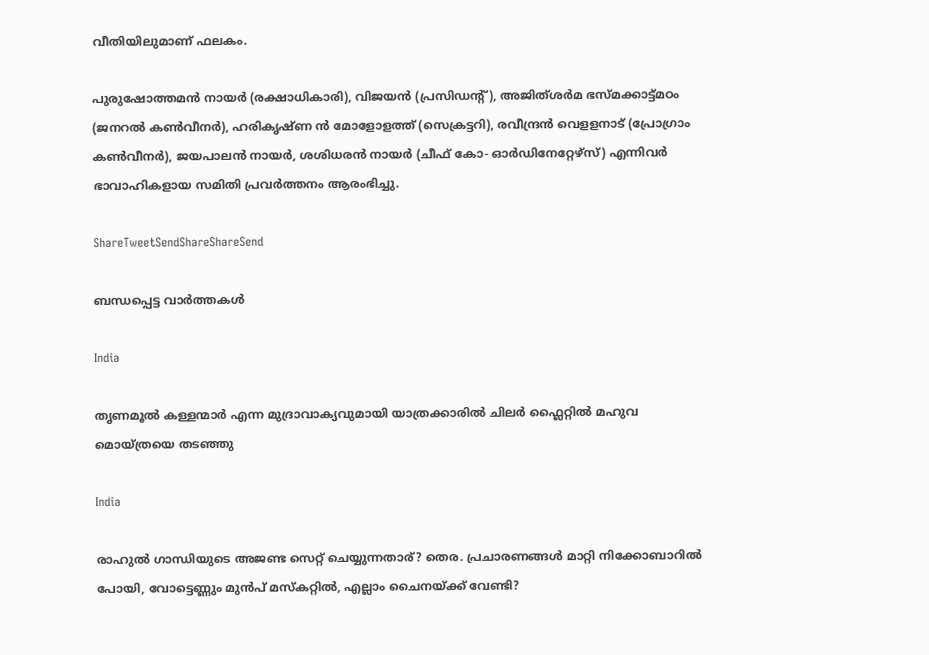വീതിയിലുമാണ് ഫലകം.

പുരുഷോത്തമന്‍ നായര്‍ (രക്ഷാധികാരി), വിജയന്‍ (പ്രസിഡന്റ്), അജിത്ശര്‍മ ഭസ്മക്കാട്ട്മഠം (ജനറല്‍ കണ്‍വീനര്‍), ഹരികൃഷ്ണ ന്‍ മോളോളത്ത് (സെക്രട്ടറി), രവീന്ദ്രന്‍ വെളളനാട് (പ്രോഗ്രാം കണ്‍വീനര്‍), ജയപാലന്‍ നായര്‍, ശശിധരന്‍ നായര്‍ (ചീഫ് കോ- ഓര്‍ഡിനേറ്റേഴ്‌സ്) എന്നിവര്‍ ഭാവാഹികളായ സമിതി പ്രവര്‍ത്തനം ആരംഭിച്ചു.

ShareTweetSendShareShareSend

ബന്ധപ്പെട്ട വാര്‍ത്തകള്‍

India

തൃണമൂല്‍ കള്ളന്മാര്‍ എന്ന മുദ്രാവാക്യവുമായി യാത്രക്കാരില്‍ ചിലര്‍ ഫ്ലൈറ്റില്‍ മഹുവ മൊയ്ത്രയെ തടഞ്ഞു

India

രാഹുല്‍ ഗാന്ധിയുടെ അജണ്ട സെറ്റ് ചെയ്യുന്നതാര്? തെര. പ്രചാരണങ്ങള്‍ മാറ്റി നിക്കോബാറില്‍ പോയി, വോട്ടെണ്ണും മുന്‍പ് മസ്കറ്റില്‍, എല്ലാം ചൈനയ്‌ക്ക് വേണ്ടി?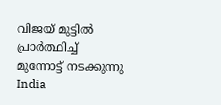വിജയ് മുട്ടില്‍ പ്രാര്‍ത്ഥിച്ച് മുന്നോട്ട് നടക്കുന്നു
India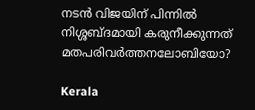നടന്‍ വിജയിന് പിന്നില്‍ നിശ്ശബ്ദമായി കരുനീക്കുന്നത് മതപരിവര്‍ത്തനലോബിയോ?

Kerala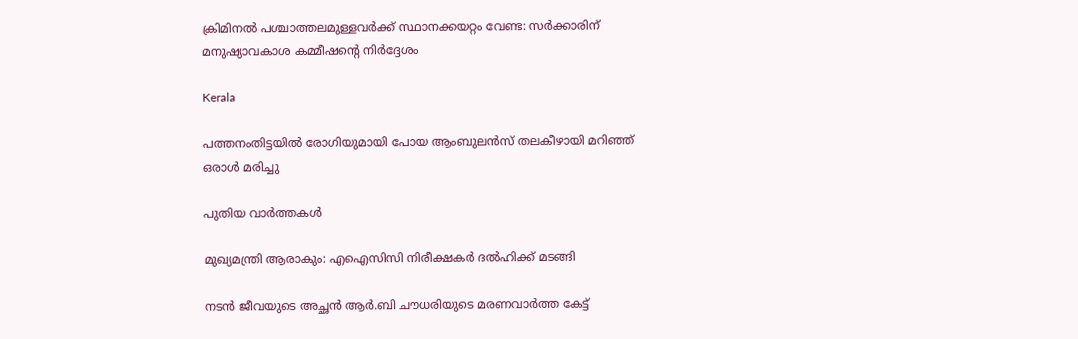ക്രിമിനല്‍ പശ്ചാത്തലമുള്ളവര്‍ക്ക് സ്ഥാനക്കയറ്റം വേണ്ട: സര്‍ക്കാരിന് മനുഷ്യാവകാശ കമ്മീഷന്റെ നിര്‍ദ്ദേശം

Kerala

പത്തനംതിട്ടയില്‍ രോഗിയുമായി പോയ ആംബുലന്‍സ് തലകീഴായി മറിഞ്ഞ് ഒരാള്‍ മരിച്ചു

പുതിയ വാര്‍ത്തകള്‍

മുഖ്യമന്ത്രി ആരാകും: എഐസിസി നിരീക്ഷകര്‍ ദല്‍ഹിക്ക് മടങ്ങി

നടന്‍ ജീവയുടെ അച്ഛന്‍ ആര്‍.ബി ചൗധരിയുടെ മരണവാര്‍ത്ത കേട്ട്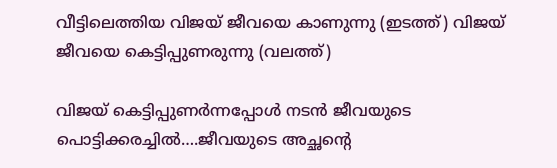വീട്ടിലെത്തിയ വിജയ് ജീവയെ കാണുന്നു (ഇടത്ത്) വിജയ് ജീവയെ കെട്ടിപ്പുണരുന്നു (വലത്ത്)

വിജയ് കെട്ടിപ്പുണര്‍ന്നപ്പോള്‍ നടന്‍ ജീവയുടെ പൊട്ടിക്കരച്ചില്‍….ജീവയുടെ അച്ഛന്റെ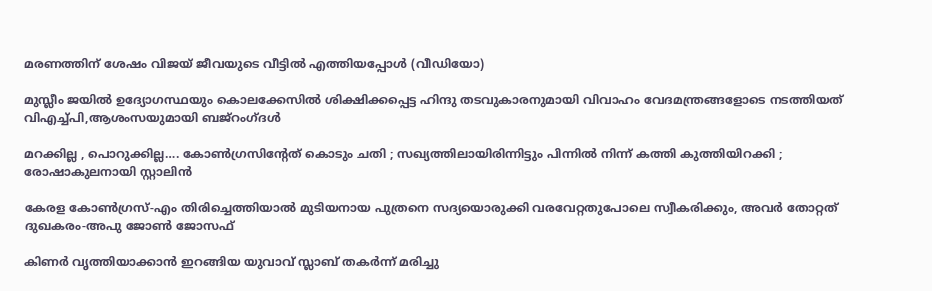മരണത്തിന് ശേഷം വിജയ് ജീവയുടെ വീട്ടില്‍ എത്തിയപ്പോള്‍ (വീഡിയോ)

മുസ്ലീം ജയില്‍ ഉദ്യോഗസ്ഥയും കൊലക്കേസില്‍ ശിക്ഷിക്കപ്പെട്ട ഹിന്ദു തടവുകാരനുമായി വിവാഹം വേദമന്ത്രങ്ങളോടെ നടത്തിയത് വിഎച്ച്പി,ആശംസയുമായി ബജ്‌റംഗ്ദള്‍

മറക്കില്ല , പൊറുക്കില്ല…. കോൺഗ്രസിൻ്റേത് കൊടും ചതി ; സഖ്യത്തിലായിരിന്നിട്ടും പിന്നിൽ നിന്ന് കത്തി കുത്തിയിറക്കി ; രോഷാകുലനായി സ്റ്റാലിൻ

കേരള കോണ്‍ഗ്രസ്-എം തിരിച്ചെത്തിയാല്‍ മുടിയനായ പുത്രനെ സദ്യയൊരുക്കി വരവേറ്റതുപോലെ സ്വീകരിക്കും, അവര്‍ തോറ്റത് ദുഖകരം-അപു ജോണ്‍ ജോസഫ്

കിണര്‍ വൃത്തിയാക്കാന്‍ ഇറങ്ങിയ യുവാവ് സ്ലാബ് തകര്‍ന്ന് മരിച്ചു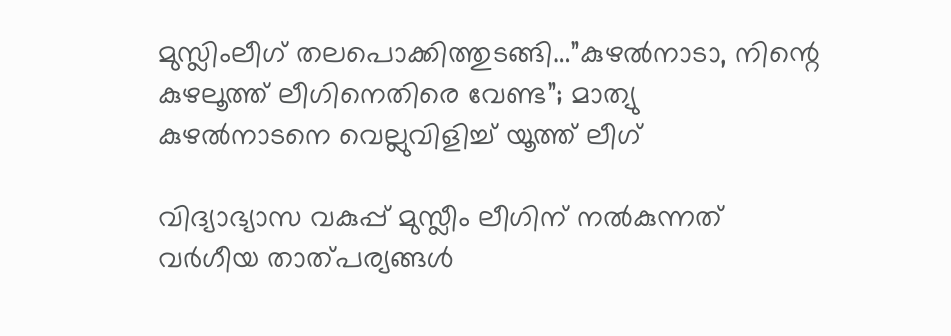മുസ്ലിംലീഗ് തലപൊക്കിത്തുടങ്ങി…”കുഴൽനാടാ, നിന്റെ കുഴലൂത്ത് ലീഗിനെതിരെ വേണ്ട”; മാത്യു കുഴൽനാടനെ വെല്ലുവിളിച്ച് യൂത്ത് ലീഗ്

വിദ്യാഭ്യാസ വകുപ്പ് മുസ്ലീം ലീഗിന് നല്‍കുന്നത് വര്‍ഗീയ താത്പര്യങ്ങള്‍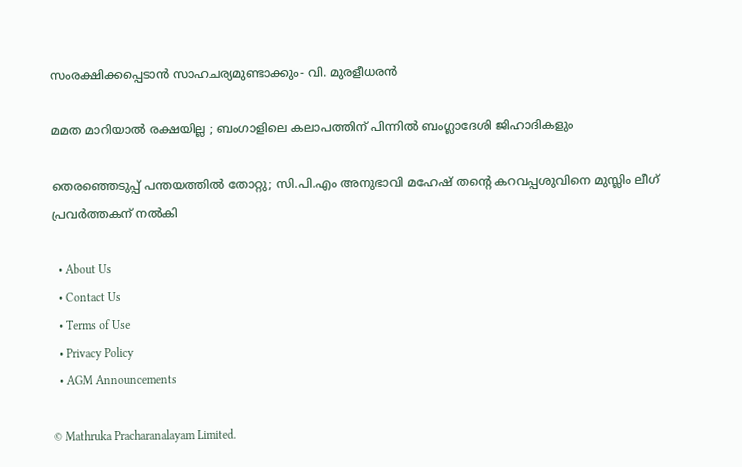സംരക്ഷിക്കപ്പെടാന്‍ സാഹചര്യമുണ്ടാക്കും- വി. മുരളീധരന്‍

മമത മാറിയാൽ രക്ഷയില്ല ; ബംഗാളിലെ കലാപത്തിന് പിന്നിൽ ബംഗ്ലാദേശി ജിഹാദികളും

തെരഞ്ഞെടുപ്പ് പന്തയത്തില്‍ തോറ്റു; സി.പി.എം അനുഭാവി മഹേഷ് തന്റെ കറവപ്പശുവിനെ മുസ്ലിം ലീഗ് പ്രവര്‍ത്തകന് നല്‍കി

  • About Us
  • Contact Us
  • Terms of Use
  • Privacy Policy
  • AGM Announcements

© Mathruka Pracharanalayam Limited.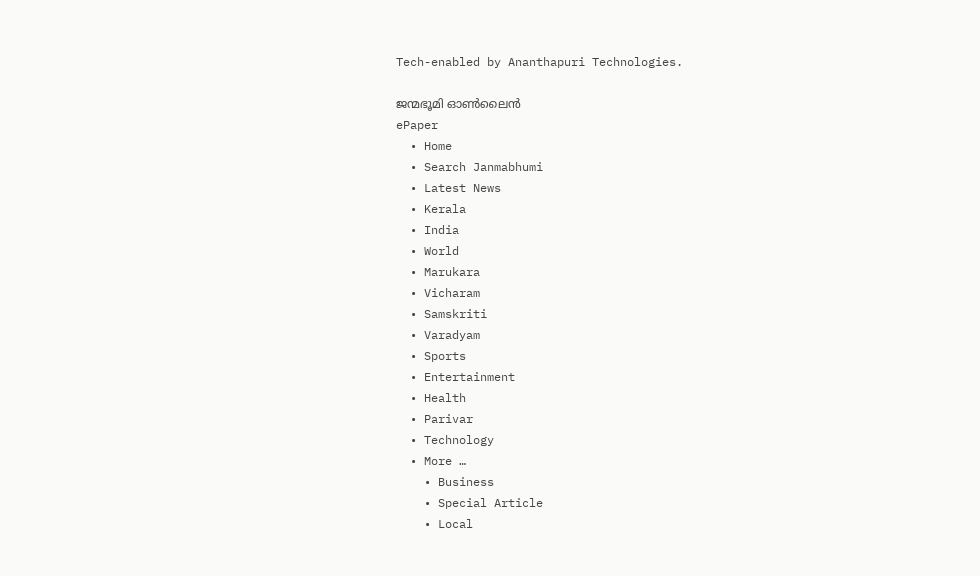Tech-enabled by Ananthapuri Technologies.

ജന്മഭൂമി ഓണ്‍ലൈന്‍
ePaper
  • Home
  • Search Janmabhumi
  • Latest News
  • Kerala
  • India
  • World
  • Marukara
  • Vicharam
  • Samskriti
  • Varadyam
  • Sports
  • Entertainment
  • Health
  • Parivar
  • Technology
  • More …
    • Business
    • Special Article
    • Local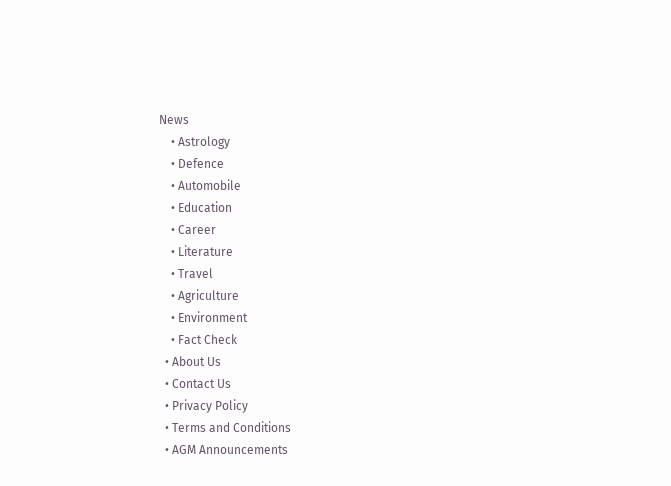News
    • Astrology
    • Defence
    • Automobile
    • Education
    • Career
    • Literature
    • Travel
    • Agriculture
    • Environment
    • Fact Check
  • About Us
  • Contact Us
  • Privacy Policy
  • Terms and Conditions
  • AGM Announcements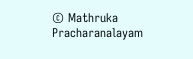© Mathruka Pracharanalayam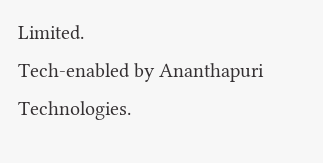Limited.
Tech-enabled by Ananthapuri Technologies.